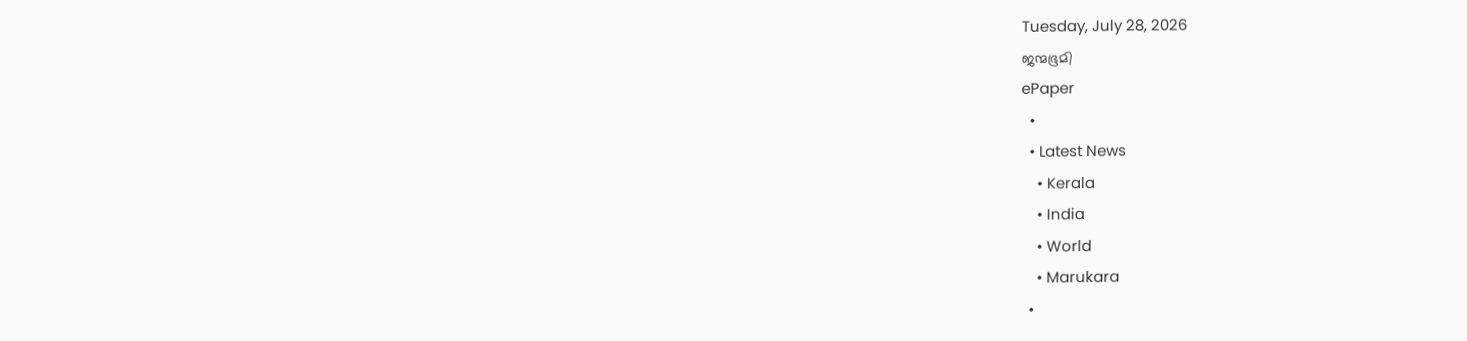Tuesday, July 28, 2026
ജന്മഭൂമി
ePaper
  •
  • Latest News
    • Kerala
    • India
    • World
    • Marukara
  •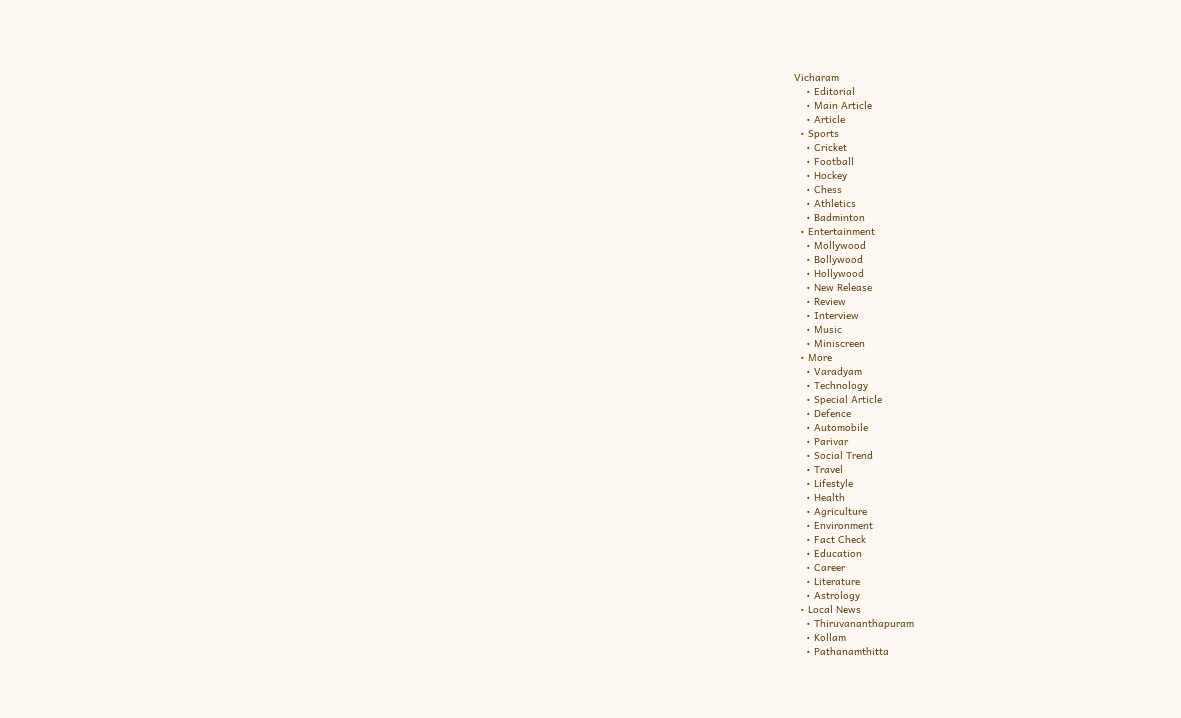Vicharam
    • Editorial
    • Main Article
    • Article
  • Sports
    • Cricket
    • Football
    • Hockey
    • Chess
    • Athletics
    • Badminton
  • Entertainment
    • Mollywood
    • Bollywood
    • Hollywood
    • New Release
    • Review
    • Interview
    • Music
    • Miniscreen
  • More
    • Varadyam
    • Technology
    • Special Article
    • Defence
    • Automobile
    • Parivar
    • Social Trend
    • Travel
    • Lifestyle
    • Health
    • Agriculture
    • Environment
    • Fact Check
    • Education
    • Career
    • Literature
    • Astrology
  • Local News
    • Thiruvananthapuram
    • Kollam
    • Pathanamthitta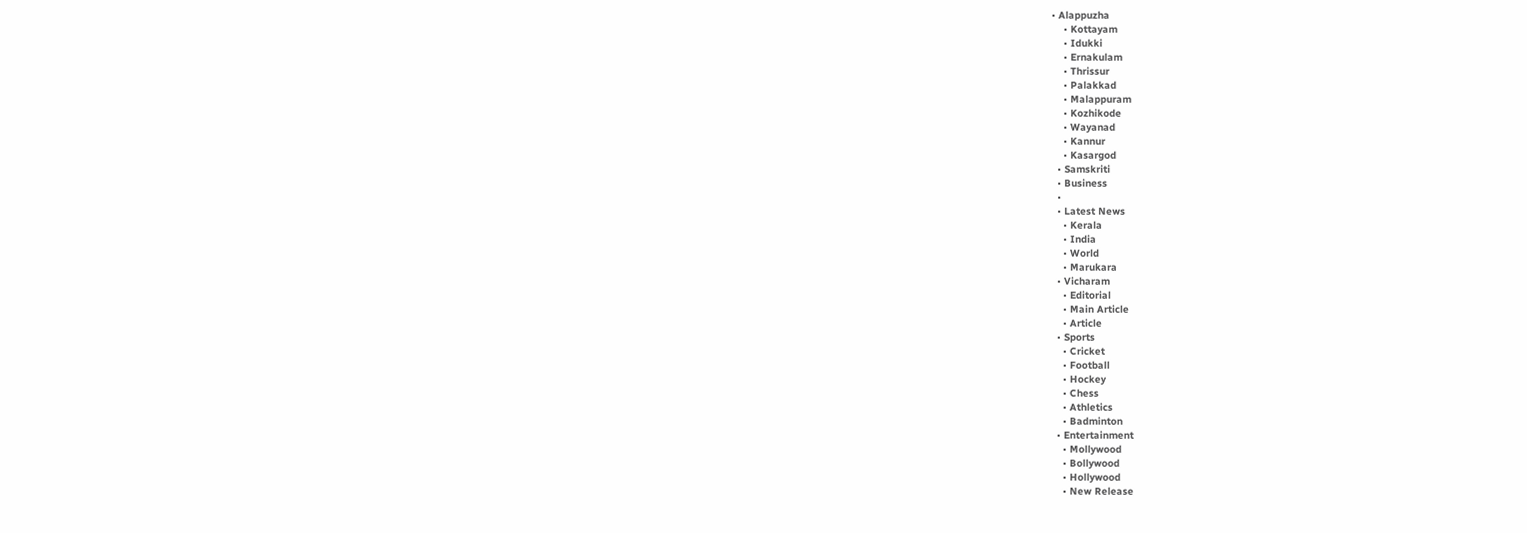• Alappuzha
    • Kottayam
    • Idukki
    • Ernakulam
    • Thrissur
    • Palakkad
    • Malappuram
    • Kozhikode
    • Wayanad
    • Kannur
    • Kasargod
  • Samskriti
  • Business
  •
  • Latest News
    • Kerala
    • India
    • World
    • Marukara
  • Vicharam
    • Editorial
    • Main Article
    • Article
  • Sports
    • Cricket
    • Football
    • Hockey
    • Chess
    • Athletics
    • Badminton
  • Entertainment
    • Mollywood
    • Bollywood
    • Hollywood
    • New Release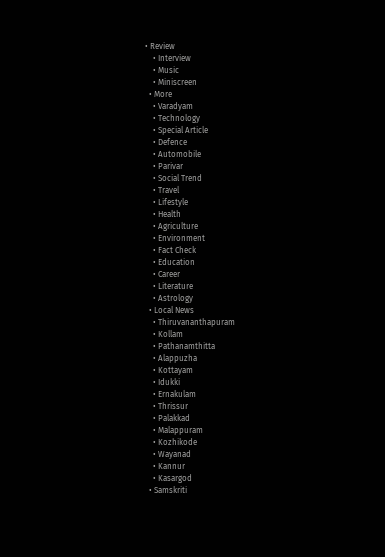• Review
    • Interview
    • Music
    • Miniscreen
  • More
    • Varadyam
    • Technology
    • Special Article
    • Defence
    • Automobile
    • Parivar
    • Social Trend
    • Travel
    • Lifestyle
    • Health
    • Agriculture
    • Environment
    • Fact Check
    • Education
    • Career
    • Literature
    • Astrology
  • Local News
    • Thiruvananthapuram
    • Kollam
    • Pathanamthitta
    • Alappuzha
    • Kottayam
    • Idukki
    • Ernakulam
    • Thrissur
    • Palakkad
    • Malappuram
    • Kozhikode
    • Wayanad
    • Kannur
    • Kasargod
  • Samskriti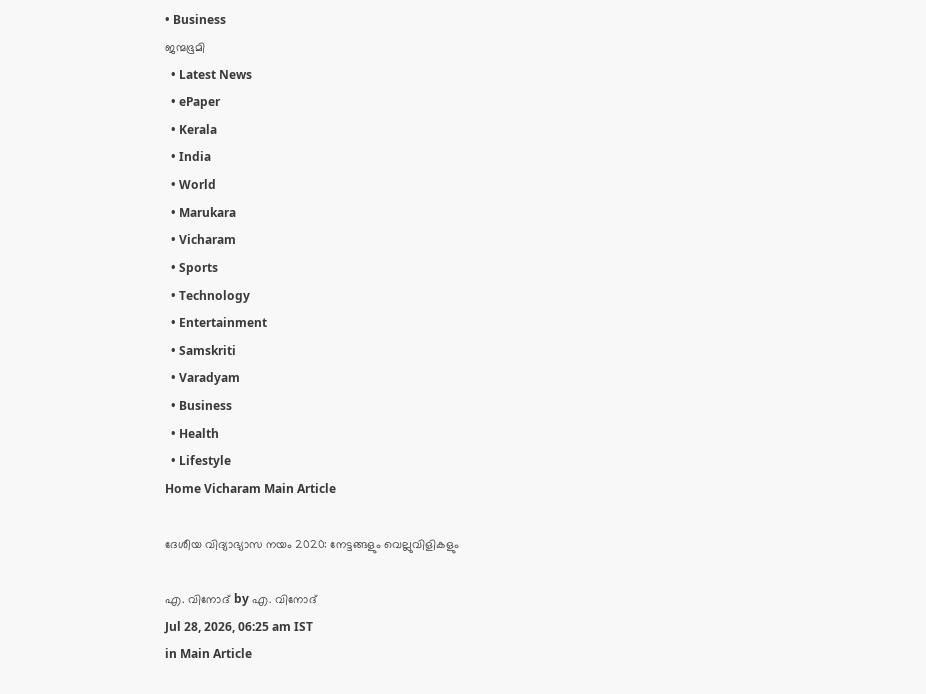• Business
ജന്മഭൂമി
  • Latest News
  • ePaper
  • Kerala
  • India
  • World
  • Marukara
  • Vicharam
  • Sports
  • Technology
  • Entertainment
  • Samskriti
  • Varadyam
  • Business
  • Health
  • Lifestyle
Home Vicharam Main Article

ദേശീയ വിദ്യാഭ്യാസ നയം 2020: നേട്ടങ്ങളും വെല്ലുവിളികളും

എ. വിനോദ് by എ. വിനോദ്
Jul 28, 2026, 06:25 am IST
in Main Article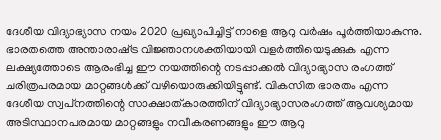ദേശീയ വിദ്യാഭ്യാസ നയം 2020 പ്രഖ്യാപിച്ചിട്ട് നാളെ ആറു വര്‍ഷം പൂര്‍ത്തിയാകുന്നു. ഭാരതത്തെ അന്താരാഷ്‌ട്ര വിജ്ഞാനശക്തിയായി വളര്‍ത്തിയെടുക്കുക എന്ന ലക്ഷ്യത്തോടെ ആരംഭിച്ച ഈ നയത്തിന്റെ നടപ്പാക്കല്‍ വിദ്യാഭ്യാസ രംഗത്ത് ചരിത്രപരമായ മാറ്റങ്ങള്‍ക്ക് വഴിയൊരുക്കിയിട്ടുണ്ട്. വികസിത ഭാരതം എന്ന ദേശീയ സ്വപ്‌നത്തിന്റെ സാക്ഷാത്കാരത്തിന് വിദ്യാഭ്യാസരംഗത്ത് ആവശ്യമായ അടിസ്ഥാനപരമായ മാറ്റങ്ങളും നവീകരണങ്ങളും ഈ ആറു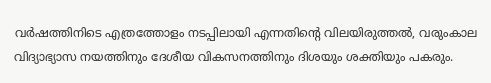വര്‍ഷത്തിനിടെ എത്രത്തോളം നടപ്പിലായി എന്നതിന്റെ വിലയിരുത്തല്‍, വരുംകാല വിദ്യാഭ്യാസ നയത്തിനും ദേശീയ വികസനത്തിനും ദിശയും ശക്തിയും പകരും.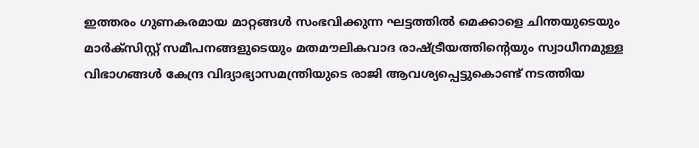ഇത്തരം ഗുണകരമായ മാറ്റങ്ങള്‍ സംഭവിക്കുന്ന ഘട്ടത്തില്‍ മെക്കാളെ ചിന്തയുടെയും മാര്‍ക്സിസ്റ്റ് സമീപനങ്ങളുടെയും മതമൗലികവാദ രാഷ്‌ട്രീയത്തിന്റെയും സ്വാധീനമുള്ള വിഭാഗങ്ങള്‍ കേന്ദ്ര വിദ്യാഭ്യാസമന്ത്രിയുടെ രാജി ആവശ്യപ്പെട്ടുകൊണ്ട് നടത്തിയ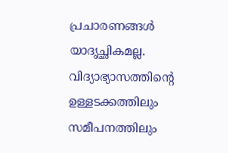പ്രചാരണങ്ങള്‍ യാദൃച്ഛികമല്ല. വിദ്യാഭ്യാസത്തിന്റെ ഉള്ളടക്കത്തിലും സമീപനത്തിലും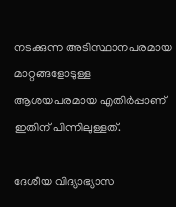നടക്കുന്ന അടിസ്ഥാനപരമായ മാറ്റങ്ങളോടുള്ള ആശയപരമായ എതിര്‍പ്പാണ് ഇതിന് പിന്നിലുള്ളത്.

ദേശീയ വിദ്യാഭ്യാസ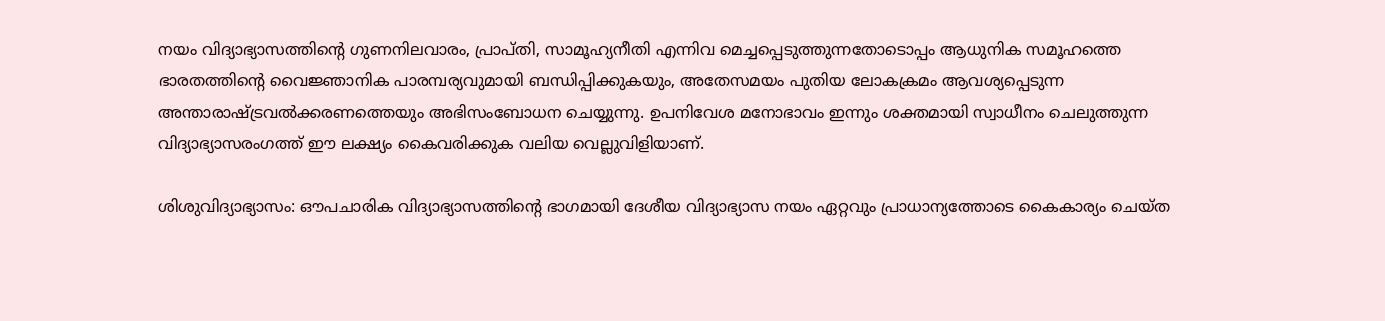നയം വിദ്യാഭ്യാസത്തിന്റെ ഗുണനിലവാരം, പ്രാപ്തി, സാമൂഹ്യനീതി എന്നിവ മെച്ചപ്പെടുത്തുന്നതോടൊപ്പം ആധുനിക സമൂഹത്തെ ഭാരതത്തിന്റെ വൈജ്ഞാനിക പാരമ്പര്യവുമായി ബന്ധിപ്പിക്കുകയും, അതേസമയം പുതിയ ലോകക്രമം ആവശ്യപ്പെടുന്ന അന്താരാഷ്‌ട്രവല്‍ക്കരണത്തെയും അഭിസംബോധന ചെയ്യുന്നു. ഉപനിവേശ മനോഭാവം ഇന്നും ശക്തമായി സ്വാധീനം ചെലുത്തുന്ന വിദ്യാഭ്യാസരംഗത്ത് ഈ ലക്ഷ്യം കൈവരിക്കുക വലിയ വെല്ലുവിളിയാണ്.

ശിശുവിദ്യാഭ്യാസം: ഔപചാരിക വിദ്യാഭ്യാസത്തിന്റെ ഭാഗമായി ദേശീയ വിദ്യാഭ്യാസ നയം ഏറ്റവും പ്രാധാന്യത്തോടെ കൈകാര്യം ചെയ്ത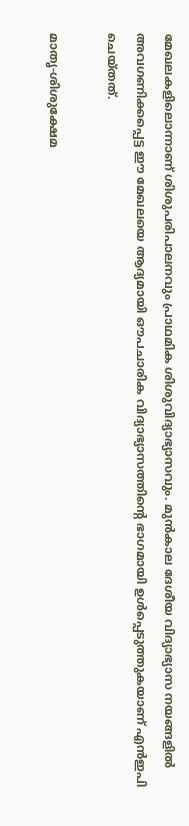മേഖലകളിലൊന്നാണ് ശിശുപരിപാലനവും പ്രാഥമിക ശിശുവിദ്യാഭ്യാസവും. മുന്‍കാല ദേശീയ വിദ്യാഭ്യാസ നയങ്ങളില്‍ അവഗണിക്കപ്പെട്ട ഈ മേഖലയെ ആദ്യമായി ഔപചാരിക വിദ്യാഭ്യാസത്തിന്റെ ഭാഗമായി ഉള്‍പ്പെടുത്തുകയാണ് എന്‍ഇപി ചെയ്തത്.

മാതൃ-ശിശുക്ഷേമ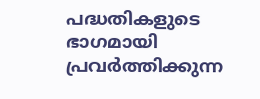പദ്ധതികളുടെ ഭാഗമായി പ്രവര്‍ത്തിക്കുന്ന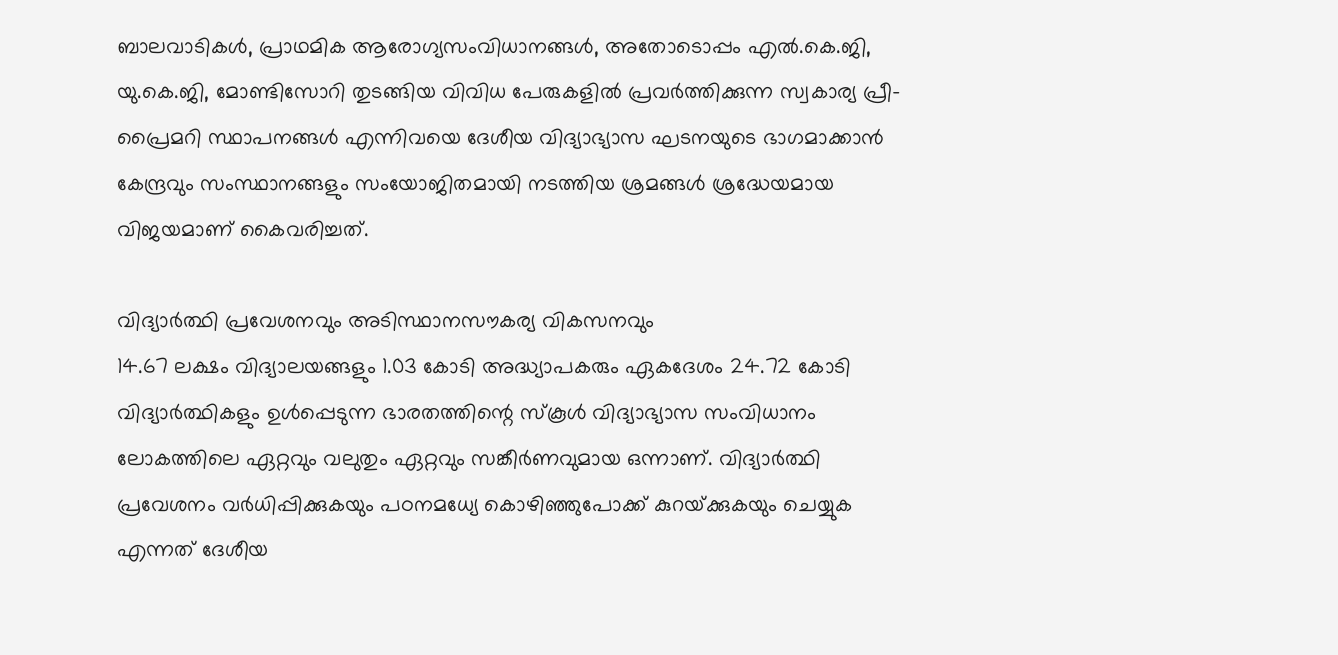ബാലവാടികള്‍, പ്രാഥമിക ആരോഗ്യസംവിധാനങ്ങള്‍, അതോടൊപ്പം എല്‍.കെ.ജി, യു.കെ.ജി, മോണ്ടിസോറി തുടങ്ങിയ വിവിധ പേരുകളില്‍ പ്രവര്‍ത്തിക്കുന്ന സ്വകാര്യ പ്രീ-പ്രൈമറി സ്ഥാപനങ്ങള്‍ എന്നിവയെ ദേശീയ വിദ്യാഭ്യാസ ഘടനയുടെ ഭാഗമാക്കാന്‍ കേന്ദ്രവും സംസ്ഥാനങ്ങളും സംയോജിതമായി നടത്തിയ ശ്രമങ്ങള്‍ ശ്രദ്ധേയമായ വിജയമാണ് കൈവരിച്ചത്.

വിദ്യാര്‍ത്ഥി പ്രവേശനവും അടിസ്ഥാനസൗകര്യ വികസനവും
14.67 ലക്ഷം വിദ്യാലയങ്ങളും 1.03 കോടി അദ്ധ്യാപകരും ഏകദേശം 24.72 കോടി വിദ്യാര്‍ത്ഥികളും ഉള്‍പ്പെടുന്ന ഭാരതത്തിന്റെ സ്‌കൂള്‍ വിദ്യാഭ്യാസ സംവിധാനം ലോകത്തിലെ ഏറ്റവും വലുതും ഏറ്റവും സങ്കീര്‍ണവുമായ ഒന്നാണ്. വിദ്യാര്‍ത്ഥി പ്രവേശനം വര്‍ധിപ്പിക്കുകയും പഠനമധ്യേ കൊഴിഞ്ഞുപോക്ക് കുറയ്‌ക്കുകയും ചെയ്യുക എന്നത് ദേശീയ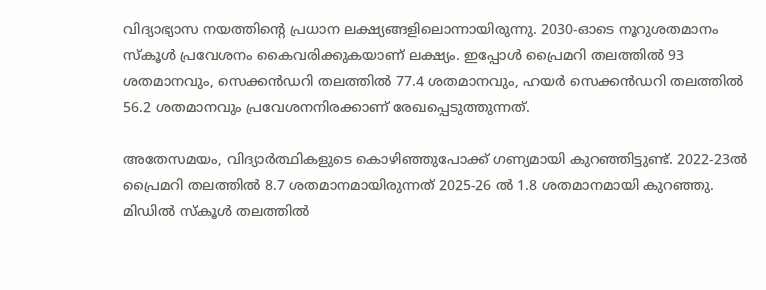വിദ്യാഭ്യാസ നയത്തിന്റെ പ്രധാന ലക്ഷ്യങ്ങളിലൊന്നായിരുന്നു. 2030-ഓടെ നൂറുശതമാനം സ്‌കൂള്‍ പ്രവേശനം കൈവരിക്കുകയാണ് ലക്ഷ്യം. ഇപ്പോള്‍ പ്രൈമറി തലത്തില്‍ 93 ശതമാനവും, സെക്കന്‍ഡറി തലത്തില്‍ 77.4 ശതമാനവും, ഹയര്‍ സെക്കന്‍ഡറി തലത്തില്‍ 56.2 ശതമാനവും പ്രവേശനനിരക്കാണ് രേഖപ്പെടുത്തുന്നത്.

അതേസമയം, വിദ്യാര്‍ത്ഥികളുടെ കൊഴിഞ്ഞുപോക്ക് ഗണ്യമായി കുറഞ്ഞിട്ടുണ്ട്. 2022-23ല്‍ പ്രൈമറി തലത്തില്‍ 8.7 ശതമാനമായിരുന്നത് 2025-26 ല്‍ 1.8 ശതമാനമായി കുറഞ്ഞു. മിഡില്‍ സ്‌കൂള്‍ തലത്തില്‍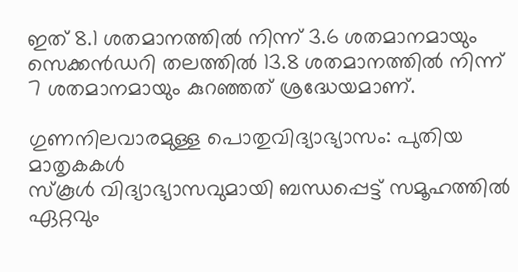ഇത് 8.1 ശതമാനത്തില്‍ നിന്ന് 3.6 ശതമാനമായും സെക്കന്‍ഡറി തലത്തില്‍ 13.8 ശതമാനത്തില്‍ നിന്ന് 7 ശതമാനമായും കുറഞ്ഞത് ശ്രദ്ധേയമാണ്.

ഗുണനിലവാരമുള്ള പൊതുവിദ്യാഭ്യാസം: പുതിയ മാതൃകകള്‍
സ്‌കൂള്‍ വിദ്യാഭ്യാസവുമായി ബന്ധപ്പെട്ട് സമൂഹത്തില്‍ ഏറ്റവും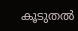കൂടുതല്‍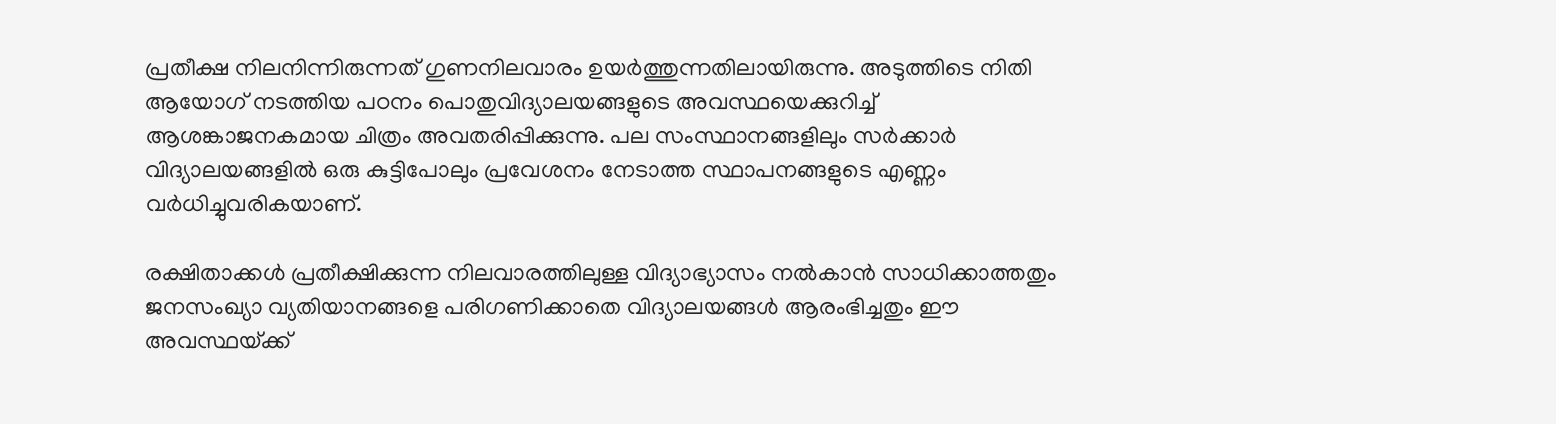പ്രതീക്ഷ നിലനിന്നിരുന്നത് ഗുണനിലവാരം ഉയര്‍ത്തുന്നതിലായിരുന്നു. അടുത്തിടെ നിതി ആയോഗ് നടത്തിയ പഠനം പൊതുവിദ്യാലയങ്ങളുടെ അവസ്ഥയെക്കുറിച്ച് ആശങ്കാജനകമായ ചിത്രം അവതരിപ്പിക്കുന്നു. പല സംസ്ഥാനങ്ങളിലും സര്‍ക്കാര്‍ വിദ്യാലയങ്ങളില്‍ ഒരു കുട്ടിപോലും പ്രവേശനം നേടാത്ത സ്ഥാപനങ്ങളുടെ എണ്ണം വര്‍ധിച്ചുവരികയാണ്.

രക്ഷിതാക്കള്‍ പ്രതീക്ഷിക്കുന്ന നിലവാരത്തിലുള്ള വിദ്യാഭ്യാസം നല്‍കാന്‍ സാധിക്കാത്തതും ജനസംഖ്യാ വ്യതിയാനങ്ങളെ പരിഗണിക്കാതെ വിദ്യാലയങ്ങള്‍ ആരംഭിച്ചതും ഈ അവസ്ഥയ്‌ക്ക്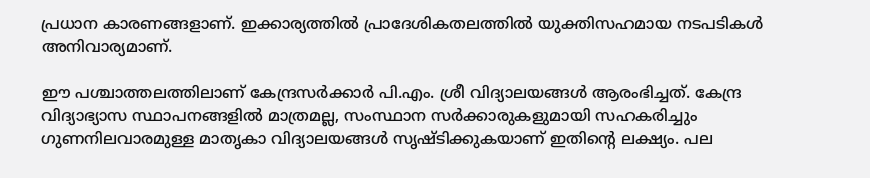പ്രധാന കാരണങ്ങളാണ്. ഇക്കാര്യത്തില്‍ പ്രാദേശികതലത്തില്‍ യുക്തിസഹമായ നടപടികള്‍ അനിവാര്യമാണ്.

ഈ പശ്ചാത്തലത്തിലാണ് കേന്ദ്രസര്‍ക്കാര്‍ പി.എം. ശ്രീ വിദ്യാലയങ്ങള്‍ ആരംഭിച്ചത്. കേന്ദ്ര വിദ്യാഭ്യാസ സ്ഥാപനങ്ങളില്‍ മാത്രമല്ല, സംസ്ഥാന സര്‍ക്കാരുകളുമായി സഹകരിച്ചും ഗുണനിലവാരമുള്ള മാതൃകാ വിദ്യാലയങ്ങള്‍ സൃഷ്ടിക്കുകയാണ് ഇതിന്റെ ലക്ഷ്യം. പല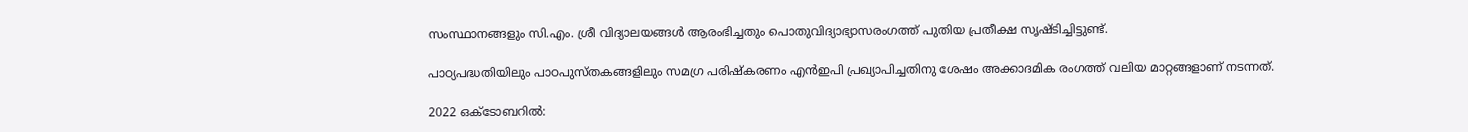സംസ്ഥാനങ്ങളും സി.എം. ശ്രീ വിദ്യാലയങ്ങള്‍ ആരംഭിച്ചതും പൊതുവിദ്യാഭ്യാസരംഗത്ത് പുതിയ പ്രതീക്ഷ സൃഷ്ടിച്ചിട്ടുണ്ട്.

പാഠ്യപദ്ധതിയിലും പാഠപുസ്തകങ്ങളിലും സമഗ്ര പരിഷ്‌കരണം എന്‍ഇപി പ്രഖ്യാപിച്ചതിനു ശേഷം അക്കാദമിക രംഗത്ത് വലിയ മാറ്റങ്ങളാണ് നടന്നത്.

2022 ഒക്ടോബറില്‍: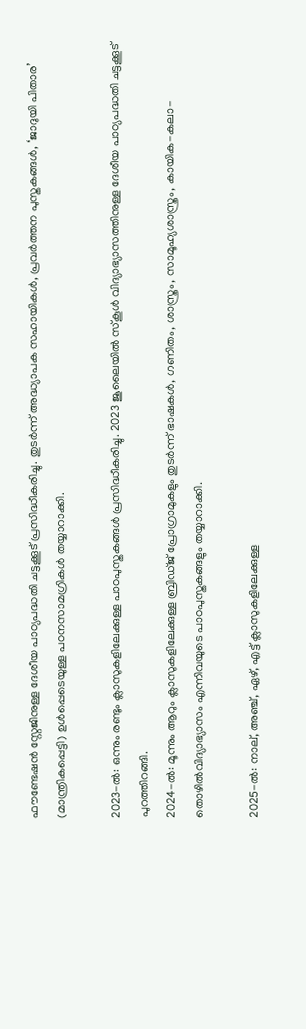ഫൗണ്ടേഷന്‍ സ്റ്റേജിനുള്ള ദേശീയ പാഠ്യപദ്ധതി ചട്ടക്കൂട് പ്രസിദ്ധീകരിച്ചു. തുടര്‍ന്ന് അദ്ധ്യാപക സഹായികള്‍, പ്രവര്‍ത്തന പുസ്തകങ്ങള്‍, ‘ജാദുയി പിതാര’ (മാന്ത്രികപ്പെട്ടി) ഉള്‍പ്പെടെയുള്ള പഠനസാമഗ്രികള്‍ തയ്യാറാക്കി.

2023-ല്‍: ഒന്നും രണ്ടും ക്ലാസുകളിലേക്കുള്ള പാഠപുസ്തകങ്ങള്‍ പ്രസിദ്ധീകരിച്ചു. 2023 ജൂലൈയില്‍ സ്‌കൂള്‍ വിദ്യാഭ്യാസത്തിനുള്ള ദേശീയ പാഠ്യപദ്ധതി ചട്ടക്കൂട് പുറത്തിറങ്ങി.
2024-ല്‍: മൂന്നും ആറും ക്ലാസുകളിലേക്കുള്ള ബ്രിഡ്ജ് പ്രോഗ്രാമുകളും തുടര്‍ന്ന് ഭാഷകള്‍, ഗണിതം, ശാസ്ത്രം, സാമൂഹ്യശാസ്ത്രം, കായിക-കലാ-തൊഴില്‍വിദ്യാഭ്യാസം എന്നിവയുടെ പാഠപുസ്തകങ്ങളും തയ്യാറാക്കി.

2025-ല്‍: നാല്, അഞ്ച്, ഏഴ്, എട്ട് ക്ലാസുകളിലേക്കുള്ള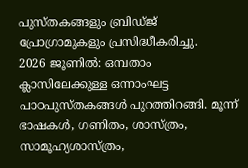പുസ്തകങ്ങളും ബ്രിഡ്ജ് പ്രോഗ്രാമുകളും പ്രസിദ്ധീകരിച്ചു.
2026 ജൂണില്‍: ഒമ്പതാം ക്ലാസിലേക്കുള്ള ഒന്നാംഘട്ട പാഠപുസ്തകങ്ങള്‍ പുറത്തിറങ്ങി. മൂന്ന് ഭാഷകള്‍, ഗണിതം, ശാസ്ത്രം, സാമൂഹ്യശാസ്ത്രം,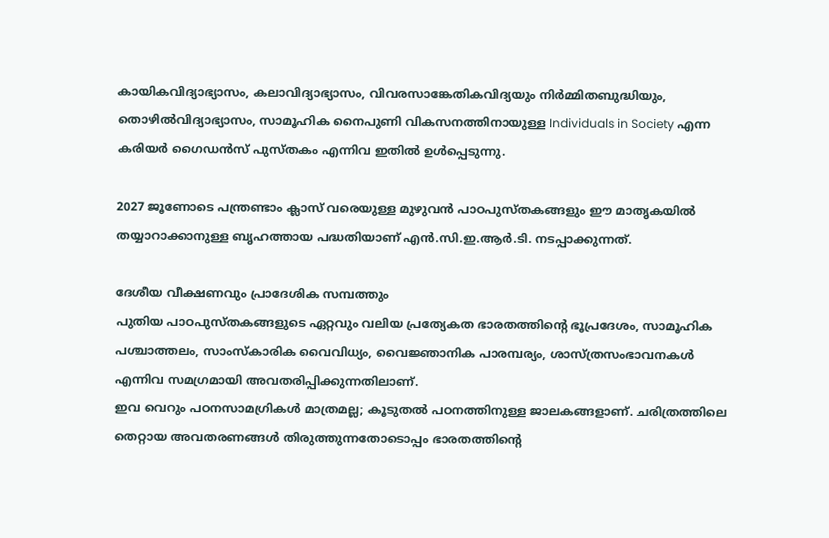കായികവിദ്യാഭ്യാസം, കലാവിദ്യാഭ്യാസം, വിവരസാങ്കേതികവിദ്യയും നിര്‍മ്മിതബുദ്ധിയും, തൊഴില്‍വിദ്യാഭ്യാസം, സാമൂഹിക നൈപുണി വികസനത്തിനായുള്ള Individuals in Society എന്ന കരിയര്‍ ഗൈഡന്‍സ് പുസ്തകം എന്നിവ ഇതില്‍ ഉള്‍പ്പെടുന്നു.

2027 ജൂണോടെ പന്ത്രണ്ടാം ക്ലാസ് വരെയുള്ള മുഴുവന്‍ പാഠപുസ്തകങ്ങളും ഈ മാതൃകയില്‍ തയ്യാറാക്കാനുള്ള ബൃഹത്തായ പദ്ധതിയാണ് എന്‍.സി.ഇ.ആര്‍.ടി. നടപ്പാക്കുന്നത്.

ദേശീയ വീക്ഷണവും പ്രാദേശിക സമ്പത്തും
പുതിയ പാഠപുസ്തകങ്ങളുടെ ഏറ്റവും വലിയ പ്രത്യേകത ഭാരതത്തിന്റെ ഭൂപ്രദേശം, സാമൂഹിക പശ്ചാത്തലം, സാംസ്‌കാരിക വൈവിധ്യം, വൈജ്ഞാനിക പാരമ്പര്യം, ശാസ്ത്രസംഭാവനകള്‍ എന്നിവ സമഗ്രമായി അവതരിപ്പിക്കുന്നതിലാണ്.
ഇവ വെറും പഠനസാമഗ്രികള്‍ മാത്രമല്ല; കൂടുതല്‍ പഠനത്തിനുള്ള ജാലകങ്ങളാണ്. ചരിത്രത്തിലെ തെറ്റായ അവതരണങ്ങള്‍ തിരുത്തുന്നതോടൊപ്പം ഭാരതത്തിന്റെ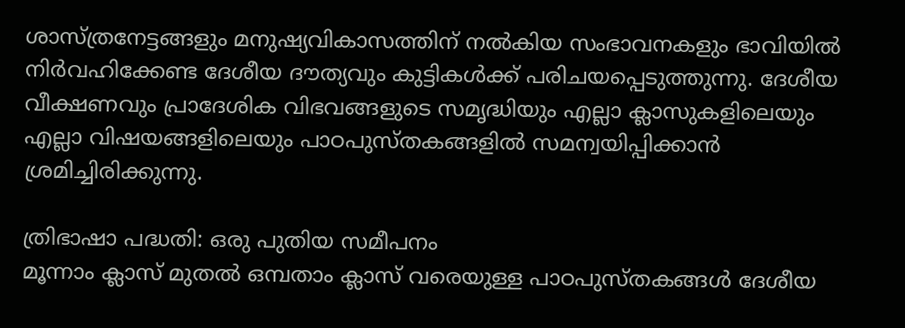ശാസ്ത്രനേട്ടങ്ങളും മനുഷ്യവികാസത്തിന് നല്‍കിയ സംഭാവനകളും ഭാവിയില്‍ നിര്‍വഹിക്കേണ്ട ദേശീയ ദൗത്യവും കുട്ടികള്‍ക്ക് പരിചയപ്പെടുത്തുന്നു. ദേശീയ വീക്ഷണവും പ്രാദേശിക വിഭവങ്ങളുടെ സമൃദ്ധിയും എല്ലാ ക്ലാസുകളിലെയും എല്ലാ വിഷയങ്ങളിലെയും പാഠപുസ്തകങ്ങളില്‍ സമന്വയിപ്പിക്കാന്‍ ശ്രമിച്ചിരിക്കുന്നു.

ത്രിഭാഷാ പദ്ധതി: ഒരു പുതിയ സമീപനം
മൂന്നാം ക്ലാസ് മുതല്‍ ഒമ്പതാം ക്ലാസ് വരെയുള്ള പാഠപുസ്തകങ്ങള്‍ ദേശീയ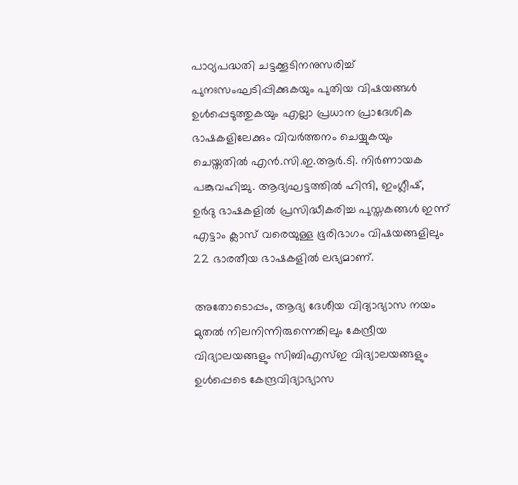പാഠ്യപദ്ധതി ചട്ടക്കൂടിനനുസരിച്ച് പുനഃസംഘടിപ്പിക്കുകയും പുതിയ വിഷയങ്ങള്‍ ഉള്‍പ്പെടുത്തുകയും എല്ലാ പ്രധാന പ്രാദേശിക ഭാഷകളിലേക്കും വിവര്‍ത്തനം ചെയ്യുകയും ചെയ്തതില്‍ എന്‍.സി.ഇ.ആര്‍.ടി. നിര്‍ണായക പങ്കുവഹിച്ചു. ആദ്യഘട്ടത്തില്‍ ഹിന്ദി, ഇംഗ്ലീഷ്, ഉര്‍ദു ഭാഷകളില്‍ പ്രസിദ്ധീകരിച്ച പുസ്തകങ്ങള്‍ ഇന്ന് എട്ടാം ക്ലാസ് വരെയുള്ള ഭൂരിഭാഗം വിഷയങ്ങളിലും 22 ഭാരതീയ ഭാഷകളില്‍ ലഭ്യമാണ്.

അതോടൊപ്പം, ആദ്യ ദേശീയ വിദ്യാഭ്യാസ നയം മുതല്‍ നിലനിന്നിരുന്നെങ്കിലും കേന്ദ്രീയ വിദ്യാലയങ്ങളും സിബിഎസ്ഇ വിദ്യാലയങ്ങളും ഉള്‍പ്പെടെ കേന്ദ്രവിദ്യാഭ്യാസ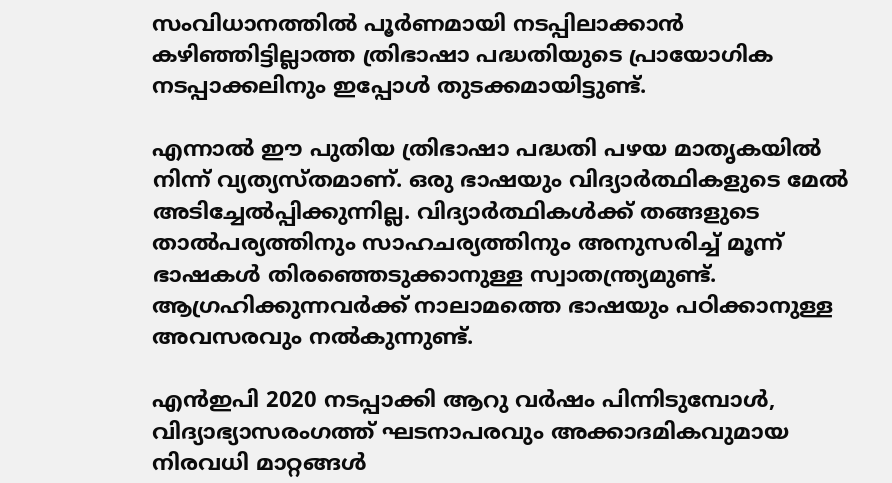സംവിധാനത്തില്‍ പൂര്‍ണമായി നടപ്പിലാക്കാന്‍ കഴിഞ്ഞിട്ടില്ലാത്ത ത്രിഭാഷാ പദ്ധതിയുടെ പ്രായോഗിക നടപ്പാക്കലിനും ഇപ്പോള്‍ തുടക്കമായിട്ടുണ്ട്.

എന്നാല്‍ ഈ പുതിയ ത്രിഭാഷാ പദ്ധതി പഴയ മാതൃകയില്‍ നിന്ന് വ്യത്യസ്തമാണ്. ഒരു ഭാഷയും വിദ്യാര്‍ത്ഥികളുടെ മേല്‍ അടിച്ചേല്‍പ്പിക്കുന്നില്ല. വിദ്യാര്‍ത്ഥികള്‍ക്ക് തങ്ങളുടെ താല്‍പര്യത്തിനും സാഹചര്യത്തിനും അനുസരിച്ച് മൂന്ന് ഭാഷകള്‍ തിരഞ്ഞെടുക്കാനുള്ള സ്വാതന്ത്ര്യമുണ്ട്. ആഗ്രഹിക്കുന്നവര്‍ക്ക് നാലാമത്തെ ഭാഷയും പഠിക്കാനുള്ള അവസരവും നല്‍കുന്നുണ്ട്.

എന്‍ഇപി 2020 നടപ്പാക്കി ആറു വര്‍ഷം പിന്നിടുമ്പോള്‍, വിദ്യാഭ്യാസരംഗത്ത് ഘടനാപരവും അക്കാദമികവുമായ നിരവധി മാറ്റങ്ങള്‍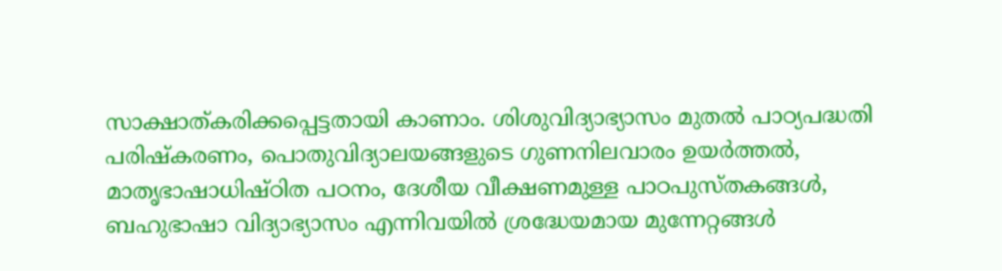സാക്ഷാത്കരിക്കപ്പെട്ടതായി കാണാം. ശിശുവിദ്യാഭ്യാസം മുതല്‍ പാഠ്യപദ്ധതി പരിഷ്‌കരണം, പൊതുവിദ്യാലയങ്ങളുടെ ഗുണനിലവാരം ഉയര്‍ത്തല്‍, മാതൃഭാഷാധിഷ്ഠിത പഠനം, ദേശീയ വീക്ഷണമുള്ള പാഠപുസ്തകങ്ങള്‍, ബഹുഭാഷാ വിദ്യാഭ്യാസം എന്നിവയില്‍ ശ്രദ്ധേയമായ മുന്നേറ്റങ്ങള്‍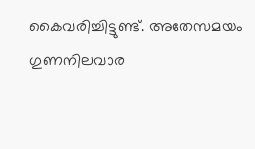കൈവരിച്ചിട്ടുണ്ട്. അതേസമയം ഗുണനിലവാര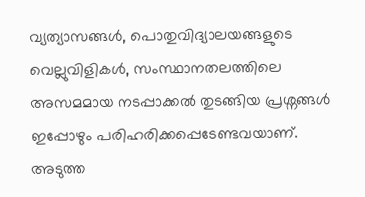വ്യത്യാസങ്ങള്‍, പൊതുവിദ്യാലയങ്ങളുടെ വെല്ലുവിളികള്‍, സംസ്ഥാനതലത്തിലെ അസമമായ നടപ്പാക്കല്‍ തുടങ്ങിയ പ്രശ്നങ്ങള്‍ ഇപ്പോഴും പരിഹരിക്കപ്പെടേണ്ടവയാണ്. അടുത്ത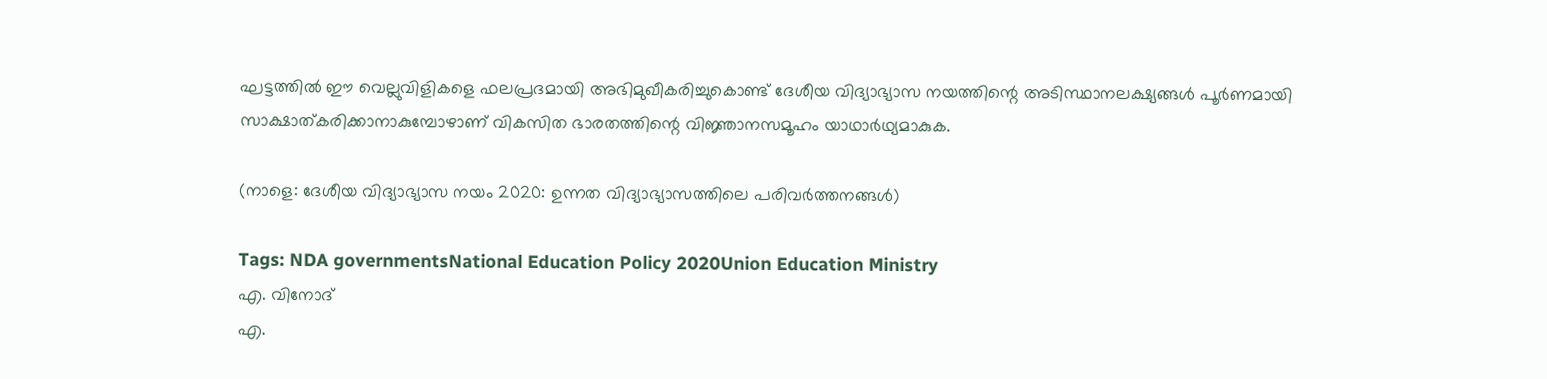ഘട്ടത്തില്‍ ഈ വെല്ലുവിളികളെ ഫലപ്രദമായി അഭിമുഖീകരിച്ചുകൊണ്ട് ദേശീയ വിദ്യാഭ്യാസ നയത്തിന്റെ അടിസ്ഥാനലക്ഷ്യങ്ങള്‍ പൂര്‍ണമായി സാക്ഷാത്കരിക്കാനാകുമ്പോഴാണ് വികസിത ഭാരതത്തിന്റെ വിജ്ഞാനസമൂഹം യാഥാര്‍ഥ്യമാകുക.

(നാളെ: ദേശീയ വിദ്യാഭ്യാസ നയം 2020: ഉന്നത വിദ്യാഭ്യാസത്തിലെ പരിവര്‍ത്തനങ്ങള്‍)

Tags: NDA governmentsNational Education Policy 2020Union Education Ministry
എ. വിനോദ്
എ.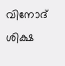വിനോദ്
ശിക്ഷ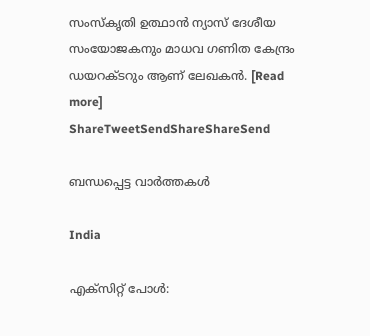സംസ്‌കൃതി ഉത്ഥാന്‍ ന്യാസ് ദേശീയ സംയോജകനും മാധവ ഗണിത കേന്ദ്രം ഡയറക്ടറും ആണ് ലേഖകന്‍. [Read more]
ShareTweetSendShareShareSend

ബന്ധപ്പെട്ട വാര്‍ത്തകള്‍

India

എക്സിറ്റ് പോള്‍: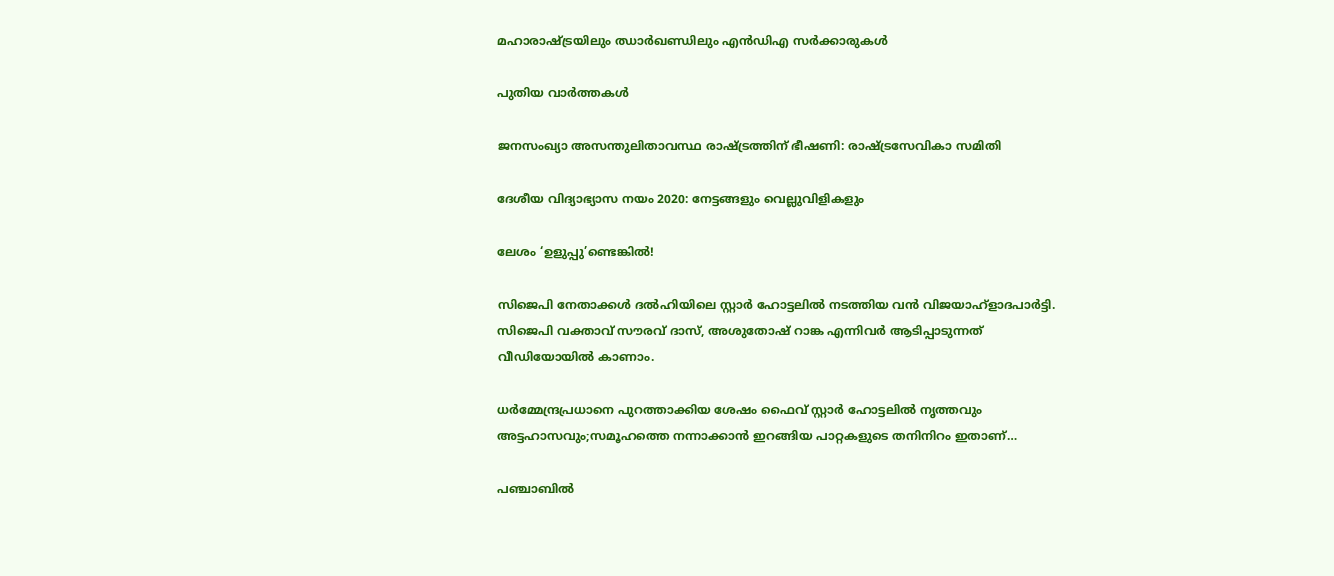മഹാരാഷ്‌ട്രയിലും ഝാര്‍ഖണ്ഡിലും എന്‍ഡിഎ സര്‍ക്കാരുകള്‍

പുതിയ വാര്‍ത്തകള്‍

ജനസംഖ്യാ അസന്തുലിതാവസ്ഥ രാഷ്‌ട്രത്തിന് ഭീഷണി: രാഷ്‌ട്രസേവികാ സമിതി

ദേശീയ വിദ്യാഭ്യാസ നയം 2020: നേട്ടങ്ങളും വെല്ലുവിളികളും

ലേശം ‘ഉളുപ്പു’ണ്ടെങ്കില്‍!

സിജെപി നേതാക്കള്‍ ദല്‍ഹിയിലെ സ്റ്റാര്‍ ഹോട്ടലില്‍ നടത്തിയ വന്‍ വിജയാഹ്ളാദപാര്‍ട്ടി. സിജെപി വക്താവ് സൗരവ് ദാസ്, അശുതോഷ് റാങ്ക എന്നിവര്‍ ആടിപ്പാടുന്നത് വീഡിയോയില്‍ കാണാം.

ധര്‍മ്മേന്ദ്രപ്രധാനെ പുറത്താക്കിയ ശേഷം ഫൈവ് സ്റ്റാര്‍ ഹോട്ടലില്‍ നൃത്തവും അട്ടഹാസവും;സമൂഹത്തെ നന്നാക്കാന്‍ ഇറങ്ങിയ പാറ്റകളുടെ തനിനിറം ഇതാണ്…

പഞ്ചാബില്‍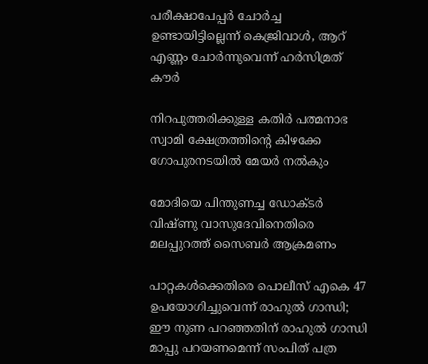പരീക്ഷാപേപ്പര്‍ ചോര്‍ച്ച ഉണ്ടായിട്ടില്ലെന്ന് കെജ്രിവാള്‍, ആറ് എണ്ണം ചോര്‍ന്നുവെന്ന് ഹര്‍സിമ്രത് കൗര്‍

നിറപുത്തരിക്കുള്ള കതിർ പത്മനാഭ സ്വാമി ക്ഷേത്രത്തിന്റെ കിഴക്കേ ഗോപുരനടയില്‍ മേയര്‍ നല്‍കും

മോദിയെ പിന്തുണച്ച ഡോക്ടര്‍ വിഷ്ണു വാസുദേവിനെതിരെ മലപ്പുറത്ത് സൈബര്‍ ആക്രമണം

പാറ്റകള്‍ക്കെതിരെ പൊലീസ് എകെ 47 ഉപയോഗിച്ചുവെന്ന് രാഹുല്‍ ഗാന്ധി; ഈ നുണ പറഞ്ഞതിന് രാഹുല്‍ ഗാന്ധി മാപ്പു പറയണമെന്ന് സംപിത് പത്ര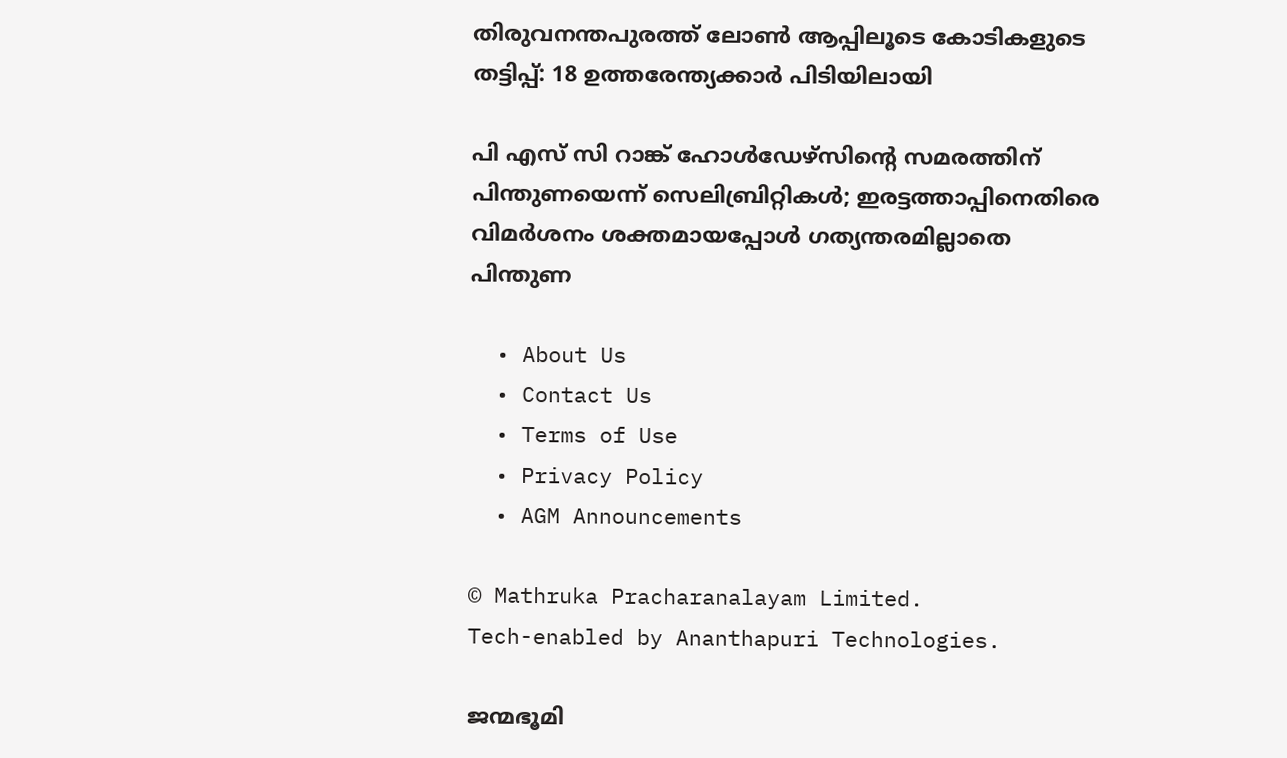തിരുവനന്തപുരത്ത് ലോണ്‍ ആപ്പിലൂടെ കോടികളുടെ തട്ടിപ്പ്: 18 ഉത്തരേന്ത്യക്കാര്‍ പിടിയിലായി

പി എസ് സി റാങ്ക് ഹോള്‍ഡേഴ്‌സിന്റെ സമരത്തിന് പിന്തുണയെന്ന് സെലിബ്രിറ്റികള്‍; ഇരട്ടത്താപ്പിനെതിരെ വിമര്‍ശനം ശക്തമായപ്പോള്‍ ഗത്യന്തരമില്ലാതെ പിന്തുണ

  • About Us
  • Contact Us
  • Terms of Use
  • Privacy Policy
  • AGM Announcements

© Mathruka Pracharanalayam Limited.
Tech-enabled by Ananthapuri Technologies.

ജന്മഭൂമി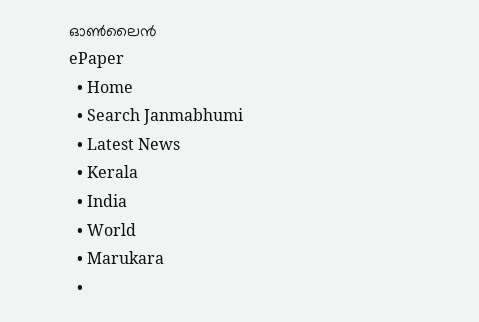ഓണ്‍ലൈന്‍
ePaper
  • Home
  • Search Janmabhumi
  • Latest News
  • Kerala
  • India
  • World
  • Marukara
  •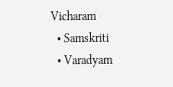Vicharam
  • Samskriti
  • Varadyam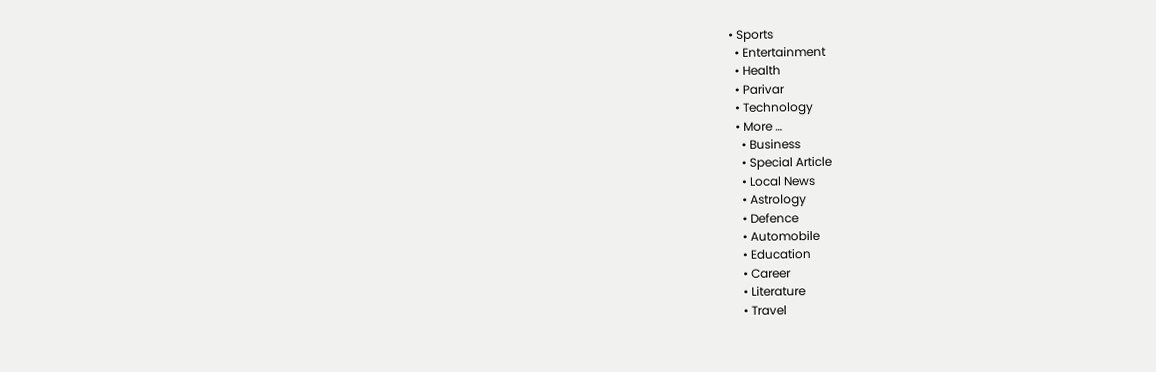• Sports
  • Entertainment
  • Health
  • Parivar
  • Technology
  • More …
    • Business
    • Special Article
    • Local News
    • Astrology
    • Defence
    • Automobile
    • Education
    • Career
    • Literature
    • Travel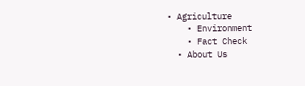• Agriculture
    • Environment
    • Fact Check
  • About Us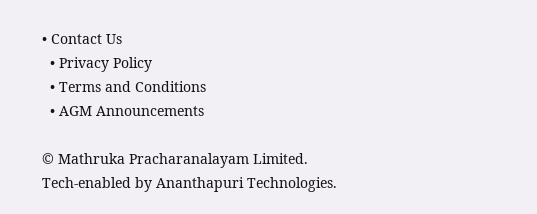• Contact Us
  • Privacy Policy
  • Terms and Conditions
  • AGM Announcements

© Mathruka Pracharanalayam Limited.
Tech-enabled by Ananthapuri Technologies.